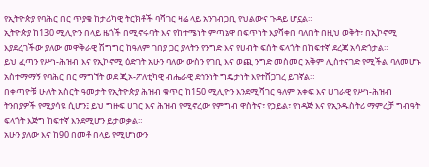የኢትዮጵያ የባሕር በር ጥያቄ ከታሪካዊ ትርክቶች ባሻገር ዛሬ ላይ አንገብጋቢ የህልውና ጉዳይ ሆኗል።
ኢትዮጵያ ከ130 ሚሊዮን በላይ ዜጎች በሚኖሩባት እና የከተሜነት ምጣኔዋ በፍጥነት እያሻቀበ ባለበት በዚህ ወቅት፣ በኢኮኖሚ እያደረገችው ያለው መዋቅራዊ ሽግግር ከዓለም ገበያ ጋር ያላትን የንግድ እና የሀብት ፍሰት ፍላጎት በከፍተኛ ደረጃ አሳድጎታል።
ይህ ፈጣን የሥነ-ሕዝብ እና የኢኮኖሚ ዕድገት አሁን ባለው ውስን የገቢ እና ወጪ ንግድ መስመር አቅም ሊስተናገድ የሚችል ባለመሆኑ አስተማማኝ የባሕር በር ማግኘት ወደ ጂኦ-ፖለቲካዊ ብሔራዊ ደኅንነት ግዴታነት እየተሸጋገረ ይገኛል።
በቀጣዮቹ ሁለት አስርት ዓመታት የኢትዮጵያ ሕዝብ ቁጥር ከ150 ሚሊዮን እንደሚሻገር ዓለም አቀፍ እና ሀገራዊ የሥነ-ሕዝብ ትንበያዎች የሚያሳዩ ሲሆን፤ ይህ ግዙፍ ሀገር እና ሕዝብ የሚኖረው የምግብ ዋስትና፣ የኃይል፣ የነዳጅ እና የኢንዱስትሪ ማምረቻ ግብዓት ፍላጎት እጅግ ከፍተኛ እንደሚሆን ይታወቃል።
አሁን ያለው እና ከ90 በመቶ በላይ የሚሆነውን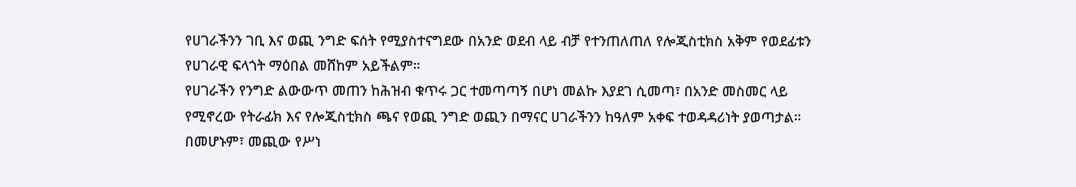የሀገራችንን ገቢ እና ወጪ ንግድ ፍሰት የሚያስተናግደው በአንድ ወደብ ላይ ብቻ የተንጠለጠለ የሎጂስቲክስ አቅም የወደፊቱን የሀገራዊ ፍላጎት ማዕበል መሸከም አይችልም።
የሀገራችን የንግድ ልውውጥ መጠን ከሕዝብ ቁጥሩ ጋር ተመጣጣኝ በሆነ መልኩ እያደገ ሲመጣ፣ በአንድ መስመር ላይ የሚኖረው የትራፊክ እና የሎጂስቲክስ ጫና የወጪ ንግድ ወጪን በማናር ሀገራችንን ከዓለም አቀፍ ተወዳዳሪነት ያወጣታል።
በመሆኑም፣ መጪው የሥነ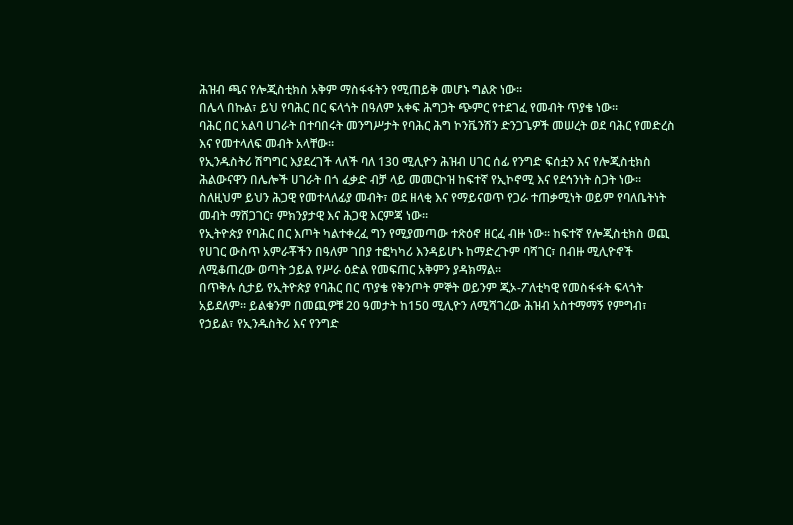ሕዝብ ጫና የሎጂስቲክስ አቅም ማስፋፋትን የሚጠይቅ መሆኑ ግልጽ ነው።
በሌላ በኩል፣ ይህ የባሕር በር ፍላጎት በዓለም አቀፍ ሕግጋት ጭምር የተደገፈ የመብት ጥያቄ ነው።
ባሕር በር አልባ ሀገራት በተባበሩት መንግሥታት የባሕር ሕግ ኮንቬንሽን ድንጋጌዎች መሠረት ወደ ባሕር የመድረስ እና የመተላለፍ መብት አላቸው።
የኢንዱስትሪ ሽግግር እያደረገች ላለች ባለ 130 ሚሊዮን ሕዝብ ሀገር ሰፊ የንግድ ፍሰቷን እና የሎጂስቲክስ ሕልውናዋን በሌሎች ሀገራት በጎ ፈቃድ ብቻ ላይ መመርኮዝ ከፍተኛ የኢኮኖሚ እና የደኅንነት ስጋት ነው።
ስለዚህም ይህን ሕጋዊ የመተላለፊያ መብት፣ ወደ ዘላቂ እና የማይናወጥ የጋራ ተጠቃሚነት ወይም የባለቤትነት መብት ማሸጋገር፣ ምክንያታዊ እና ሕጋዊ እርምጃ ነው።
የኢትዮጵያ የባሕር በር እጦት ካልተቀረፈ ግን የሚያመጣው ተጽዕኖ ዘርፈ ብዙ ነው። ከፍተኛ የሎጂስቲክስ ወጪ የሀገር ውስጥ አምራቾችን በዓለም ገበያ ተፎካካሪ እንዳይሆኑ ከማድረጉም ባሻገር፣ በብዙ ሚሊዮኖች ለሚቆጠረው ወጣት ኃይል የሥራ ዕድል የመፍጠር አቅምን ያዳክማል።
በጥቅሉ ሲታይ የኢትዮጵያ የባሕር በር ጥያቄ የቅንጦት ምኞት ወይንም ጂኦ-ፖለቲካዊ የመስፋፋት ፍላጎት አይደለም። ይልቁንም በመጪዎቹ 20 ዓመታት ከ150 ሚሊዮን ለሚሻገረው ሕዝብ አስተማማኝ የምግብ፣ የኃይል፣ የኢንዱስትሪ እና የንግድ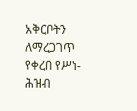አቅርቦትን ለማረጋገጥ የቀረበ የሥነ-ሕዝብ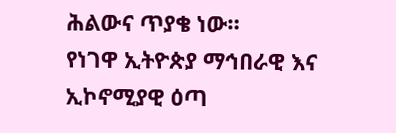ሕልውና ጥያቄ ነው።
የነገዋ ኢትዮጵያ ማኅበራዊ እና ኢኮኖሚያዊ ዕጣ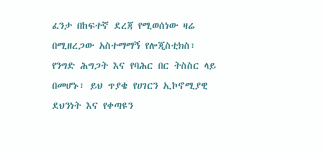ፈንታ በከፍተኛ ደረጃ የሚወሰነው ዛሬ በሚዘረጋው አስተማማኝ የሎጂስቲክስ፣ የንግድ ሕግጋት እና የባሕር በር ትስስር ላይ በመሆኑ፣ ይህ ጥያቄ የሀገርን ኢኮኖሚያዊ ደህንነት እና የቀጣዩን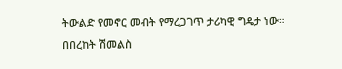ትውልድ የመኖር መብት የማረጋገጥ ታሪካዊ ግዴታ ነው።
በበረከት ሽመልስ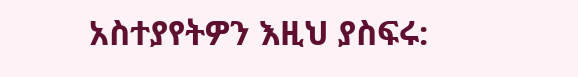አስተያየትዎን እዚህ ያስፍሩ: